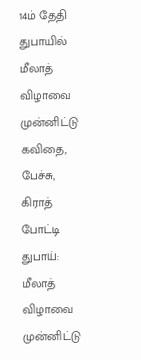14ம் தேதி துபாயில் மீலாத் விழாவை முன்னிட்டு கவிதை, பேச்சு, கிராத் போட்டி
துபாய்: மீலாத் விழாவை முன்னிட்டு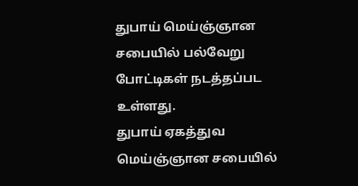துபாய் மெய்ஞ்ஞான சபையில் பல்வேறு போட்டிகள் நடத்தப்பட உள்ளது.
துபாய் ஏகத்துவ மெய்ஞ்ஞான சபையில்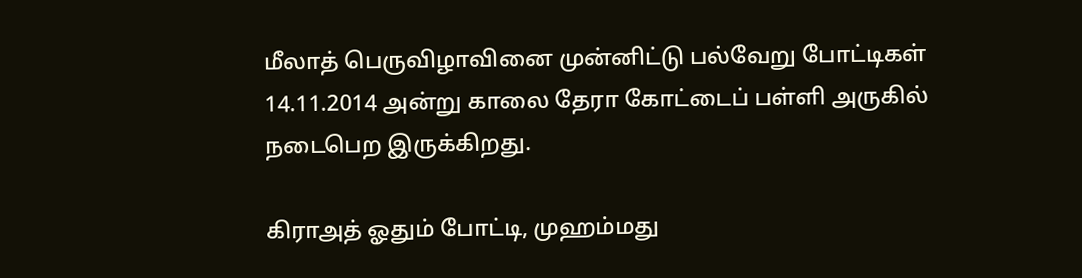மீலாத் பெருவிழாவினை முன்னிட்டு பல்வேறு போட்டிகள் 14.11.2014 அன்று காலை தேரா கோட்டைப் பள்ளி அருகில் நடைபெற இருக்கிறது.

கிராஅத் ஓதும் போட்டி, முஹம்மது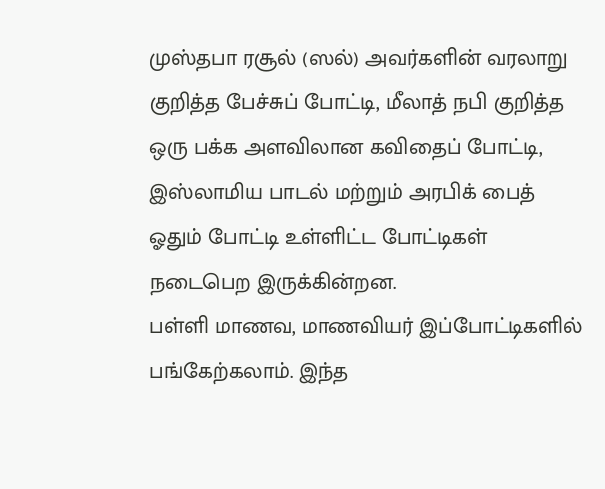முஸ்தபா ரசூல் (ஸல்) அவர்களின் வரலாறு குறித்த பேச்சுப் போட்டி, மீலாத் நபி குறித்த ஒரு பக்க அளவிலான கவிதைப் போட்டி, இஸ்லாமிய பாடல் மற்றும் அரபிக் பைத் ஓதும் போட்டி உள்ளிட்ட போட்டிகள் நடைபெற இருக்கின்றன.
பள்ளி மாணவ, மாணவியர் இப்போட்டிகளில் பங்கேற்கலாம். இந்த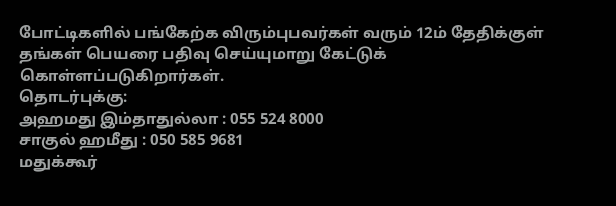போட்டிகளில் பங்கேற்க விரும்புபவர்கள் வரும் 12ம் தேதிக்குள் தங்கள் பெயரை பதிவு செய்யுமாறு கேட்டுக் கொள்ளப்படுகிறார்கள்.
தொடர்புக்கு:
அஹமது இம்தாதுல்லா : 055 524 8000
சாகுல் ஹமீது : 050 585 9681
மதுக்கூர்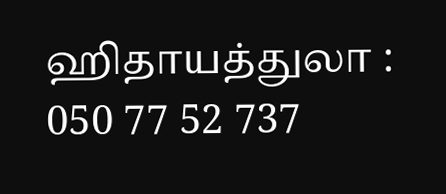ஹிதாயத்துலா : 050 77 52 737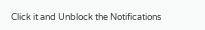Click it and Unblock the Notifications